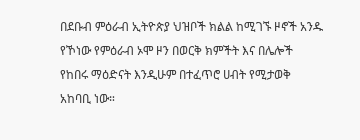በደቡብ ምዕራብ ኢትዮጵያ ህዝቦች ክልል ከሚገኙ ዞኖች አንዱ የኾነው የምዕራብ ኦሞ ዞን በወርቅ ክምችት እና በሌሎች የከበሩ ማዕድናት እንዲሁም በተፈጥሮ ሀብት የሚታወቅ አከባቢ ነው።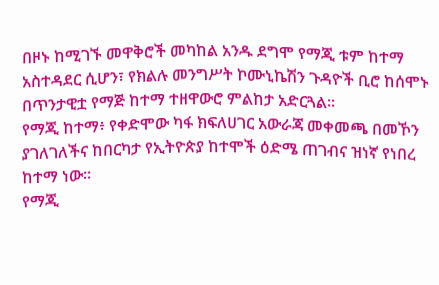በዞኑ ከሚገኙ መዋቅሮች መካከል አንዱ ደግሞ የማጂ ቱም ከተማ አስተዳደር ሲሆን፣ የክልሉ መንግሥት ኮሙኒኬሽን ጉዳዮች ቢሮ ከሰሞኑ በጥንታዊቷ የማጅ ከተማ ተዘዋውሮ ምልከታ አድርጓል።
የማጂ ከተማ፥ የቀድሞው ካፋ ክፍለሀገር አውራጃ መቀመጫ በመኾን ያገለገለችና ከበርካታ የኢትዮጵያ ከተሞች ዕድሜ ጠገብና ዝነኛ የነበረ ከተማ ነው።
የማጂ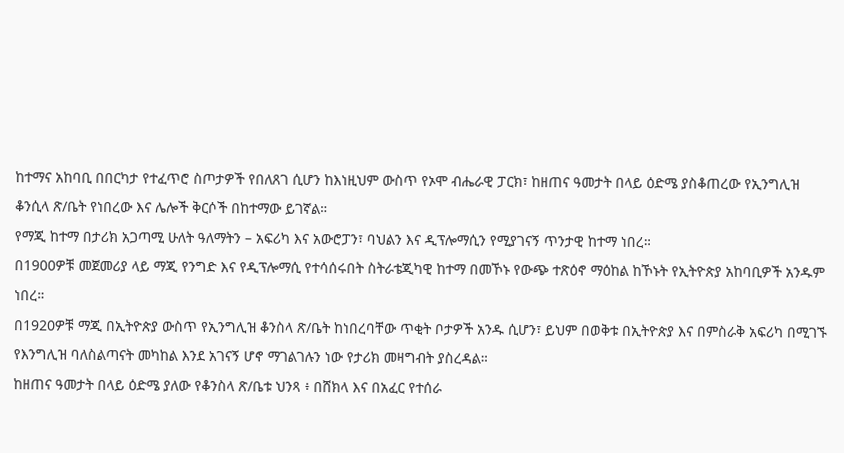ከተማና አከባቢ በበርካታ የተፈጥሮ ስጦታዎች የበለጸገ ሲሆን ከእነዚህም ውስጥ የኦሞ ብሔራዊ ፓርክ፣ ከዘጠና ዓመታት በላይ ዕድሜ ያስቆጠረው የኢንግሊዝ ቆንሲላ ጽ/ቤት የነበረው እና ሌሎች ቅርሶች በከተማው ይገኛል።
የማጂ ከተማ በታሪክ አጋጣሚ ሁለት ዓለማትን – አፍሪካ እና አውሮፓን፣ ባህልን እና ዲፕሎማሲን የሚያገናኝ ጥንታዊ ከተማ ነበረ።
በ1900ዎቹ መጀመሪያ ላይ ማጂ የንግድ እና የዲፕሎማሲ የተሳሰሩበት ስትራቴጂካዊ ከተማ በመኾኑ የውጭ ተጽዕኖ ማዕከል ከኾኑት የኢትዮጵያ አከባቢዎች አንዱም ነበረ።
በ1920ዎቹ ማጂ በኢትዮጵያ ውስጥ የኢንግሊዝ ቆንስላ ጽ/ቤት ከነበረባቸው ጥቂት ቦታዎች አንዱ ሲሆን፣ ይህም በወቅቱ በኢትዮጵያ እና በምስራቅ አፍሪካ በሚገኙ የእንግሊዝ ባለስልጣናት መካከል እንደ አገናኝ ሆኖ ማገልገሉን ነው የታሪክ መዛግብት ያስረዳል።
ከዘጠና ዓመታት በላይ ዕድሜ ያለው የቆንስላ ጽ/ቤቱ ህንጻ ፥ በሸክላ እና በአፈር የተሰራ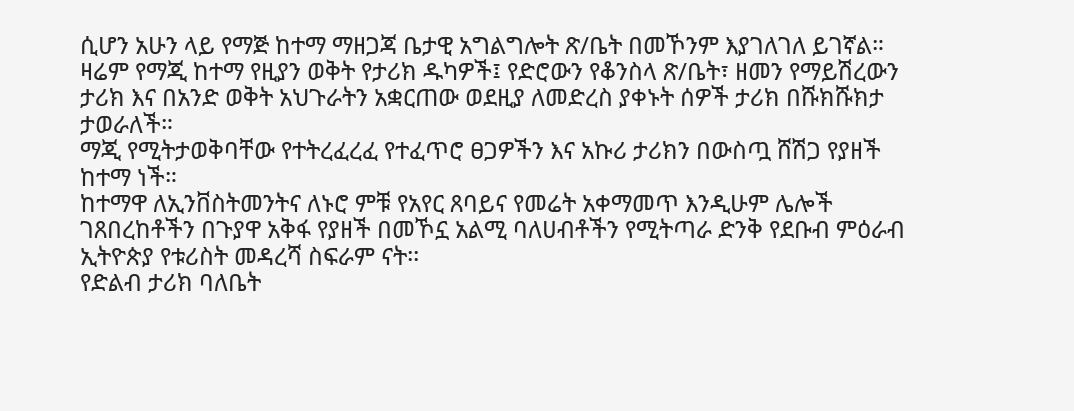ሲሆን አሁን ላይ የማጅ ከተማ ማዘጋጃ ቤታዊ አግልግሎት ጽ/ቤት በመኾንም እያገለገለ ይገኛል።
ዛሬም የማጂ ከተማ የዚያን ወቅት የታሪክ ዱካዎች፤ የድሮውን የቆንስላ ጽ/ቤት፣ ዘመን የማይሽረውን ታሪክ እና በአንድ ወቅት አህጉራትን አቋርጠው ወደዚያ ለመድረስ ያቀኑት ሰዎች ታሪክ በሹክሹክታ ታወራለች።
ማጂ የሚትታወቅባቸው የተትረፈረፈ የተፈጥሮ ፀጋዎችን እና አኩሪ ታሪክን በውስጧ ሸሽጋ የያዘች ከተማ ነች።
ከተማዋ ለኢንቨስትመንትና ለኑሮ ምቹ የአየር ጸባይና የመሬት አቀማመጥ እንዲሁም ሌሎች ገጸበረከቶችን በጉያዋ አቅፋ የያዘች በመኾኗ አልሚ ባለሀብቶችን የሚትጣራ ድንቅ የደቡብ ምዕራብ ኢትዮጵያ የቱሪስት መዳረሻ ስፍራም ናት፡፡
የድልብ ታሪክ ባለቤት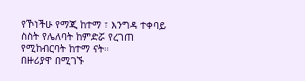የኾነችሁ የማጂ ከተማ ፣ እንግዳ ተቀባይ ስስት የሌለባት ከምድሯ የረገጠ የሚከብርባት ከተማ ናት።
በዙሪያዋ በሚገኙ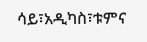ሳይ፣አዲካስ፣ቱምና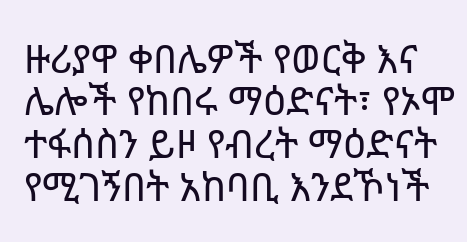ዙሪያዋ ቀበሌዎች የወርቅ እና ሌሎች የከበሩ ማዕድናት፣ የኦሞ ተፋሰስን ይዞ የብረት ማዕድናት የሚገኝበት አከባቢ እንደኾነች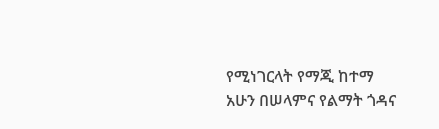የሚነገርላት የማጂ ከተማ አሁን በሠላምና የልማት ጎዳና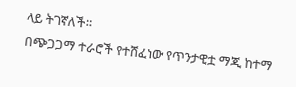ላይ ትገኛለች።
በጭጋጋማ ተራሮች የተሸፈነው የጥንታዊቷ ማጂ ከተማ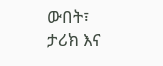ውበት፣ ታሪክ እና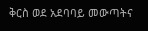ቅርስ ወደ አደባባይ መውጣትና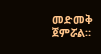መድመቅ ጀምሯል።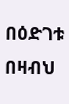በዕድገቱ በዛብህ